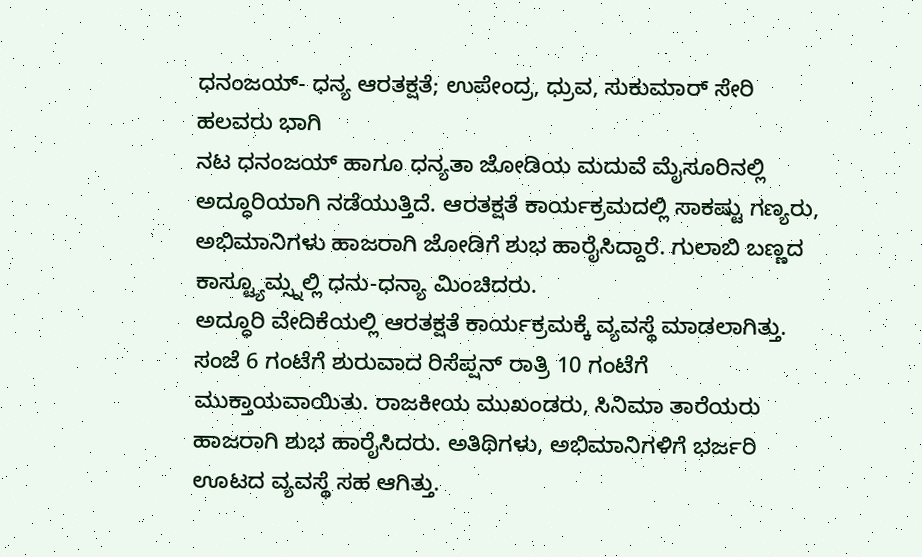ಧನಂಜಯ್- ಧನ್ಯ ಆರತಕ್ಷತೆ; ಉಪೇಂದ್ರ, ಧ್ರುವ, ಸುಕುಮಾರ್ ಸೇರಿ ಹಲವರು ಭಾಗಿ
ನಟ ಧನಂಜಯ್ ಹಾಗೂ ಧನ್ಯತಾ ಜೋಡಿಯ ಮದುವೆ ಮೈಸೂರಿನಲ್ಲಿ ಅದ್ಧೂರಿಯಾಗಿ ನಡೆಯುತ್ತಿದೆ. ಆರತಕ್ಷತೆ ಕಾರ್ಯಕ್ರಮದಲ್ಲಿ ಸಾಕಷ್ಟು ಗಣ್ಯರು, ಅಭಿಮಾನಿಗಳು ಹಾಜರಾಗಿ ಜೋಡಿಗೆ ಶುಭ ಹಾರೈಸಿದ್ದಾರೆ. ಗುಲಾಬಿ ಬಣ್ಣದ ಕಾಸ್ಟ್ಯೂಮ್ಸ್ನಲ್ಲಿ ಧನು-ಧನ್ಯಾ ಮಿಂಚಿದರು.
ಅದ್ಧೂರಿ ವೇದಿಕೆಯಲ್ಲಿ ಆರತಕ್ಷತೆ ಕಾರ್ಯಕ್ರಮಕ್ಕೆ ವ್ಯವಸ್ಥೆ ಮಾಡಲಾಗಿತ್ತು. ಸಂಜೆ 6 ಗಂಟೆಗೆ ಶುರುವಾದ ರಿಸೆಪ್ಷನ್ ರಾತ್ರಿ 10 ಗಂಟೆಗೆ ಮುಕ್ತಾಯವಾಯಿತು. ರಾಜಕೀಯ ಮುಖಂಡರು, ಸಿನಿಮಾ ತಾರೆಯರು ಹಾಜರಾಗಿ ಶುಭ ಹಾರೈಸಿದರು. ಅತಿಥಿಗಳು, ಅಭಿಮಾನಿಗಳಿಗೆ ಭರ್ಜರಿ ಊಟದ ವ್ಯವಸ್ಥೆ ಸಹ ಆಗಿತ್ತು.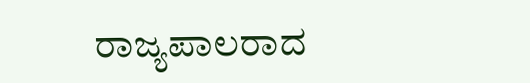ರಾಜ್ಯಪಾಲರಾದ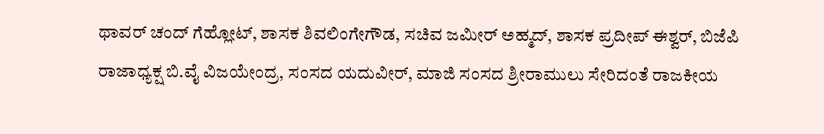ಥಾವರ್ ಚಂದ್ ಗೆಹ್ಲೋಟ್, ಶಾಸಕ ಶಿವಲಿಂಗೇಗೌಡ, ಸಚಿವ ಜಮೀರ್ ಅಹ್ಮದ್, ಶಾಸಕ ಪ್ರದೀಪ್ ಈಶ್ವರ್, ಬಿಜೆಪಿ ರಾಜಾಧ್ಯಕ್ಷ ಬಿ.ವೈ ವಿಜಯೇಂದ್ರ, ಸಂಸದ ಯದುವೀರ್, ಮಾಜಿ ಸಂಸದ ಶ್ರೀರಾಮುಲು ಸೇರಿದಂತೆ ರಾಜಕೀಯ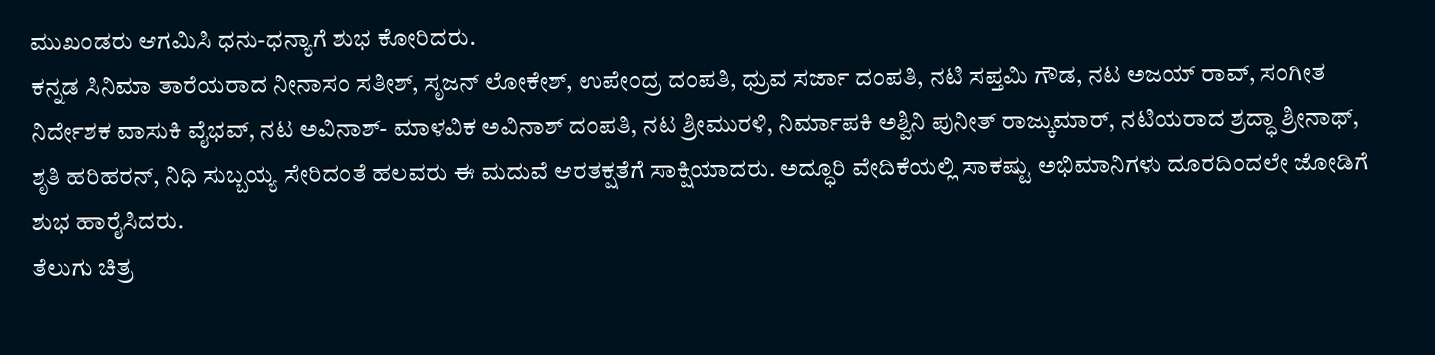ಮುಖಂಡರು ಆಗಮಿಸಿ ಧನು-ಧನ್ಯಾಗೆ ಶುಭ ಕೋರಿದರು.
ಕನ್ನಡ ಸಿನಿಮಾ ತಾರೆಯರಾದ ನೀನಾಸಂ ಸತೀಶ್, ಸೃಜನ್ ಲೋಕೇಶ್, ಉಪೇಂದ್ರ ದಂಪತಿ, ಧ್ರುವ ಸರ್ಜಾ ದಂಪತಿ, ನಟಿ ಸಪ್ತಮಿ ಗೌಡ, ನಟ ಅಜಯ್ ರಾವ್, ಸಂಗೀತ ನಿರ್ದೇಶಕ ವಾಸುಕಿ ವೈಭವ್, ನಟ ಅವಿನಾಶ್- ಮಾಳವಿಕ ಅವಿನಾಶ್ ದಂಪತಿ, ನಟ ಶ್ರೀಮುರಳಿ, ನಿರ್ಮಾಪಕಿ ಅಶ್ವಿನಿ ಪುನೀತ್ ರಾಜ್ಕುಮಾರ್, ನಟಿಯರಾದ ಶ್ರದ್ಧಾ ಶ್ರೀನಾಥ್, ಶೃತಿ ಹರಿಹರನ್, ನಿಧಿ ಸುಬ್ಬಯ್ಯ ಸೇರಿದಂತೆ ಹಲವರು ಈ ಮದುವೆ ಆರತಕ್ಷತೆಗೆ ಸಾಕ್ಷಿಯಾದರು. ಅದ್ಧೂರಿ ವೇದಿಕೆಯಲ್ಲಿ ಸಾಕಷ್ಟು ಅಭಿಮಾನಿಗಳು ದೂರದಿಂದಲೇ ಜೋಡಿಗೆ ಶುಭ ಹಾರೈಸಿದರು.
ತೆಲುಗು ಚಿತ್ರ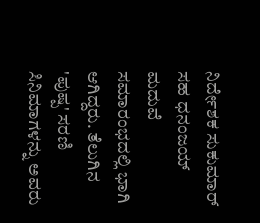ನಿರ್ದೇಶಕ ಸುಕುಮಾರ್ ಸಹ ಧನಂಜಯ್ ಮದುವೆ ಸಮಾರಂಭದಲ್ಲಿ ಭಾಗಿ ಆಗಿದ್ದರು. ತೆಲುಗಿನ 'ಪುಷ್ಪ' ಸರಣಿ ಸಿನಿಮಾಗಳನ್ನು ಅವರು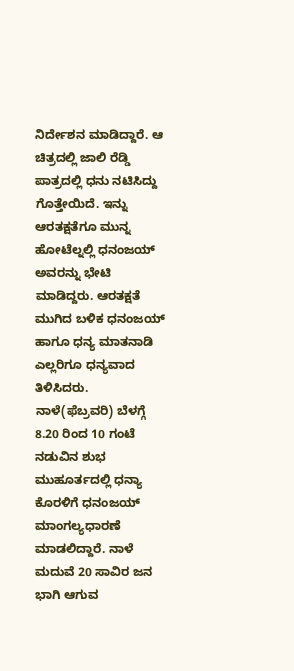ನಿರ್ದೇಶನ ಮಾಡಿದ್ದಾರೆ. ಆ ಚಿತ್ರದಲ್ಲಿ ಜಾಲಿ ರೆಡ್ಡಿ ಪಾತ್ರದಲ್ಲಿ ಧನು ನಟಿಸಿದ್ದು ಗೊತ್ತೇಯಿದೆ. ಇನ್ನು ಆರತಕ್ಷತೆಗೂ ಮುನ್ನ ಹೋಟೆಲ್ನಲ್ಲಿ ಧನಂಜಯ್ ಅವರನ್ನು ಭೇಟಿ ಮಾಡಿದ್ದರು. ಆರತಕ್ಷತೆ ಮುಗಿದ ಬಳಿಕ ಧನಂಜಯ್ ಹಾಗೂ ಧನ್ಯ ಮಾತನಾಡಿ ಎಲ್ಲರಿಗೂ ಧನ್ಯವಾದ ತಿಳಿಸಿದರು.
ನಾಳೆ(ಫೆಬ್ರವರಿ) ಬೆಳಗ್ಗೆ 8.20 ರಿಂದ 10 ಗಂಟೆ ನಡುವಿನ ಶುಭ ಮುಹೂರ್ತದಲ್ಲಿ ಧನ್ಯಾ ಕೊರಳಿಗೆ ಧನಂಜಯ್ ಮಾಂಗಲ್ಯಧಾರಣೆ ಮಾಡಲಿದ್ದಾರೆ. ನಾಳೆ ಮದುವೆ 20 ಸಾವಿರ ಜನ ಭಾಗಿ ಆಗುವ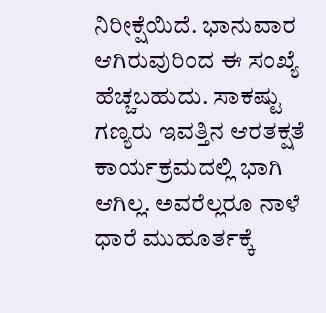ನಿರೀಕ್ಷೆಯಿದೆ. ಭಾನುವಾರ ಆಗಿರುವುರಿಂದ ಈ ಸಂಖ್ಯೆ ಹೆಚ್ಚಬಹುದು. ಸಾಕಷ್ಟು ಗಣ್ಯರು ಇವತ್ತಿನ ಆರತಕ್ಷತೆ ಕಾರ್ಯಕ್ರಮದಲ್ಲಿ ಭಾಗಿ ಆಗಿಲ್ಲ. ಅವರೆಲ್ಲರೂ ನಾಳೆ ಧಾರೆ ಮುಹೂರ್ತಕ್ಕೆ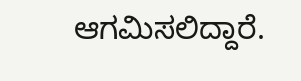ಆಗಮಿಸಲಿದ್ದಾರೆ.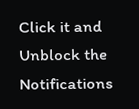Click it and Unblock the Notifications